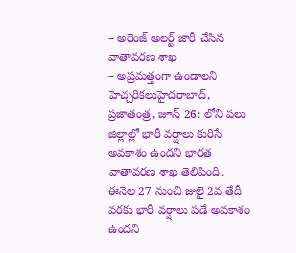– అరెంజ్ అలర్ట్ జారీ చేసిన వాతావరణ శాఖ
– అప్రమత్తంగా ఉండాలని హెచ్చరికలుహైదరాబాద్, ప్రజాతంత్ర, జూన్ 26: లోని పలు జిల్లాల్లో భారీ వర్షాలు కురిసే అవకాశం ఉందని భారత వాతావరణ శాఖ తెలిపింది. ఈనెల 27 నుంచి జులై 2వ తేదీ వరకు భారీ వర్షాలు పడే అవకాశం ఉందని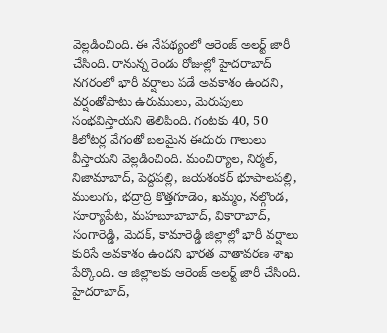వెల్లడించింది. ఈ నేపథ్యంలో ఆరెంజ్ అలర్ట్ జారీ చేసింది. రానున్న రెండు రోజుల్లో హైదరాబాద్ నగరంలో భారీ వర్షాలు పడే అవకాశం ఉందని, వర్షంతోపాటు ఉరుములు, మెరుపులు సంభవిస్తాయని తెలిపింది. గంటకు 40, 50 కిలోటర్ల వేగంతో బలమైన ఈదురు గాలులు వీస్తాయని వెల్లడించింది. మంచిర్యాల, నిర్మల్, నిజామాబాద్, పెద్దపల్లి, జయశంకర్ భూపాలపల్లి, ములుగు, భద్రాద్రి కొత్తగూడెం, ఖమ్మం, నల్గొండ, సూర్యాపేట, మహబూబాబాద్, వికారాబాద్, సంగారెడ్డి, మెదక్, కామారెడ్డి జిల్లాల్లో భారీ వర్షాలు కురిసే అవకాశం ఉందని భారత వాతావరణ శాఖ పేర్కొంది. ఆ జిల్లాలకు ఆరెంజ్ అలర్ట్ జారీ చేసింది. హైదరాబాద్,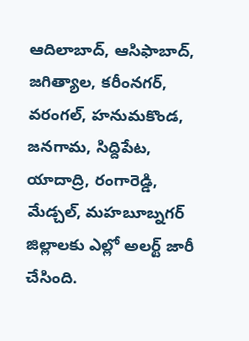ఆదిలాబాద్, ఆసిఫాబాద్, జగిత్యాల, కరీంనగర్, వరంగల్, హనుమకొండ, జనగామ, సిద్దిపేట, యాదాద్రి, రంగారెడ్డి, మేడ్చల్, మహబూబ్నగర్ జిల్లాలకు ఎల్లో అలర్ట్ జారీ చేసింది.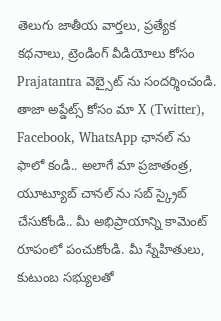తెలుగు జాతీయ వార్తలు, ప్రత్యేక కథనాలు, ట్రెండింగ్ వీడియోలు కోసం Prajatantra వెబ్సైట్ ను సందర్శించండి. తాజా అప్డేట్స్ కోసం మా X (Twitter), Facebook, WhatsApp ఛానల్ ను ఫాలో కండి.. అలాగే మా ప్రజాతంత్ర, యూట్యూబ్ చానల్ ను సబ్ స్క్రైబ్ చేసుకోండి.. మీ అభిప్రాయాన్ని కామెంట్ రూపంలో పంచుకోండి. మీ స్నేహితులు, కుటుంబ సభ్యులతో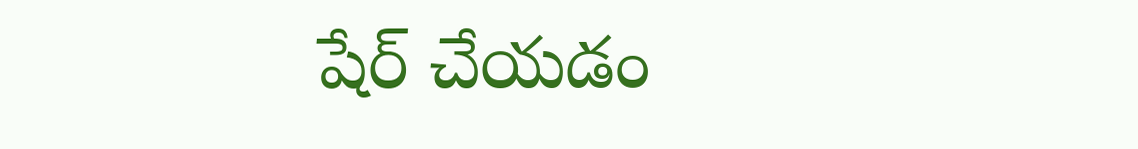షేర్ చేయడం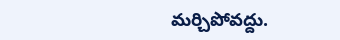మర్చిపోవద్దు.